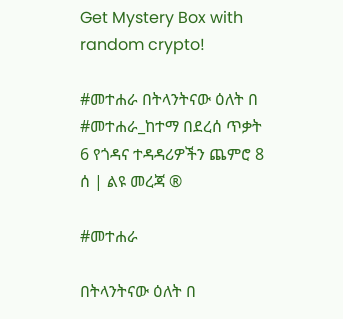Get Mystery Box with random crypto!

#መተሐራ በትላንትናው ዕለት በ #መተሐራ_ከተማ በደረሰ ጥቃት 6 የጎዳና ተዳዳሪዎችን ጨምሮ 8 ሰ | ልዩ መረጃ ®

#መተሐራ

በትላንትናው ዕለት በ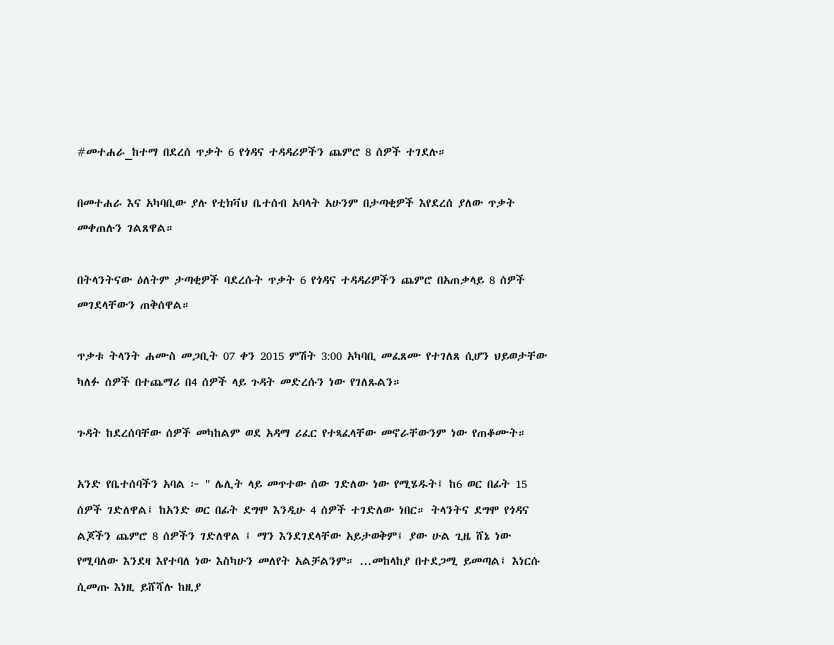#መተሐራ_ከተማ በደረሰ ጥቃት 6 የጎዳና ተዳዳሪዎችን ጨምሮ 8 ሰዎች ተገደሉ።

በመተሐራ እና አካባቢው ያሉ የቲክቫህ ቤተሰብ አባላት አሁንም በታጣቂዎች እየደረሰ ያለው ጥቃት መቀጠሉን ገልጸዋል።

በትላንትናው ዕለትም ታጣቂዎች ባደረሱት ጥቃት 6 የጎዳና ተዳዳሪዎችን ጨምሮ በአጠቃላይ 8 ሰዎች መገደላቸውን ጠቅሰዋል።

ጥቃቱ ትላንት ሐሙስ መጋቢት 07 ቀን 2015 ምሽት 3:00 አካባቢ መፈጸሙ የተገለጸ ሲሆን ህይወታቸው ካለፉ ሰዎች በተጨማሪ በ4 ሰዎች ላይ ጉዳት መድረሱን ነው የገለጹልን።

ጉዳት ከደረሰባቸው ሰዎች መካከልም ወደ አዳማ ሪፈር የተጻፈላቸው መኖራቸውንም ነው የጠቆሙት።

አንድ የቤተሰባችን አባል ፦ " ሌሊት ላይ መጥተው ሰው ገድለው ነው የሚሄዱት፤ ከ6 ወር በፊት 15 ሰዎች ገድለዋል፤ ከአንድ ወር በፊት ደግሞ እንዲሁ 4 ሰዎች ተገድለው ነበር። ትላንትና ደግሞ የጎዳና ልጆችን ጨምሮ 8 ሰዎችን ገድለዋል ፤ ማን እንደገደላቸው አይታወቅም፤ ያው ሁል ጊዜ ሸኔ ነው የሚባለው እንደዛ እየተባለ ነው እስካሁን መለየት አልቻልንም። ...መከላከያ በተደጋሚ ይመጣል፤ እነርሱ ሲመጡ እነዚ ይሸሻሉ ከዚያ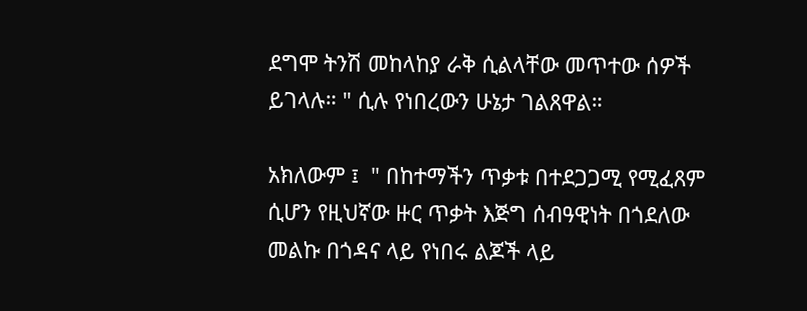ደግሞ ትንሽ መከላከያ ራቅ ሲልላቸው መጥተው ሰዎች ይገላሉ። " ሲሉ የነበረውን ሁኔታ ገልጸዋል።

አክለውም ፤  " በከተማችን ጥቃቱ በተደጋጋሚ የሚፈጸም ሲሆን የዚህኛው ዙር ጥቃት እጅግ ሰብዓዊነት በጎደለው መልኩ በጎዳና ላይ የነበሩ ልጆች ላይ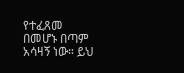የተፈጸመ በመሆኑ በጣም አሳዛኝ ነው። ይህ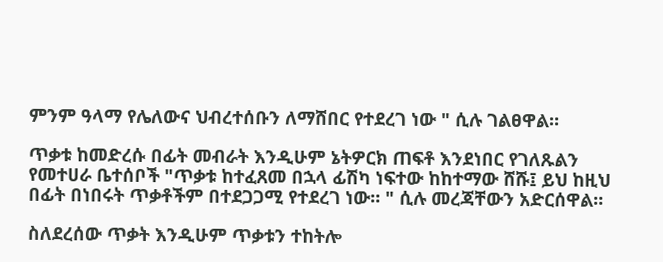ምንም ዓላማ የሌለውና ህብረተሰቡን ለማሸበር የተደረገ ነው " ሲሉ ገልፀዋል።

ጥቃቱ ከመድረሱ በፊት መብራት እንዲሁም ኔትዎርክ ጠፍቶ እንደነበር የገለጹልን የመተሀራ ቤተሰቦች "ጥቃቱ ከተፈጸመ በኋላ ፊሽካ ነፍተው ከከተማው ሸሹ፤ ይህ ከዚህ በፊት በነበሩት ጥቃቶችም በተደጋጋሚ የተደረገ ነው። " ሲሉ መረጃቸውን አድርሰዋል።

ስለደረሰው ጥቃት እንዲሁም ጥቃቱን ተከትሎ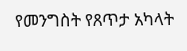የመንግስት የጸጥታ አካላት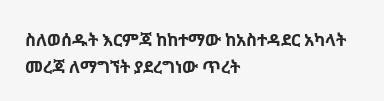ስለወሰዱት እርምጃ ከከተማው ከአስተዳደር አካላት መረጃ ለማግኘት ያደረግነው ጥረት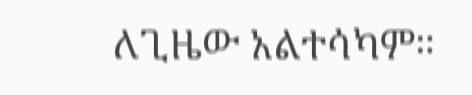ለጊዜው አልተሳካም።